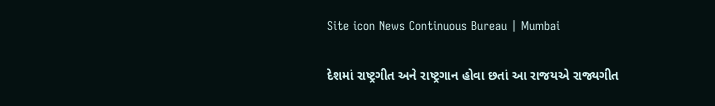Site icon News Continuous Bureau | Mumbai

દેશમાં રાષ્ટ્રગીત અને રાષ્ટ્રગાન હોવા છતાં આ રાજયએ રાજ્યગીત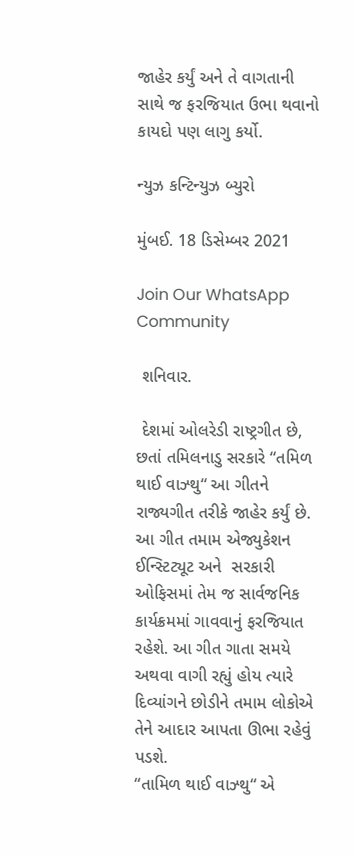જાહેર કર્યું અને તે વાગતાની સાથે જ ફરજિયાત ઉભા થવાનો કાયદો પણ લાગુ કર્યો.

ન્યુઝ કન્ટિન્યુઝ બ્યુરો

મુંબઈ. 18 ડિસેમ્બર 2021

Join Our WhatsApp Community

 શનિવાર.

 દેશમાં ઓલરેડી રાષ્ટ્રગીત છે, છતાં તમિલનાડુ સરકારે “તમિળ થાઈ વાઝ્થુ“ આ ગીતને રાજ્યગીત તરીકે જાહેર કર્યું છે. આ ગીત તમામ એજ્યુકેશન ઈન્સ્ટિટ્યૂટ અને  સરકારી ઓફિસમાં તેમ જ સાર્વજનિક કાર્યક્રમમાં ગાવવાનું ફરજિયાત રહેશે. આ ગીત ગાતા સમયે અથવા વાગી રહ્યું હોય ત્યારે દિવ્યાંગને છોડીને તમામ લોકોએ તેને આદાર આપતા ઊભા રહેવું પડશે.
“તામિળ થાઈ વાઝ્થુ“ એ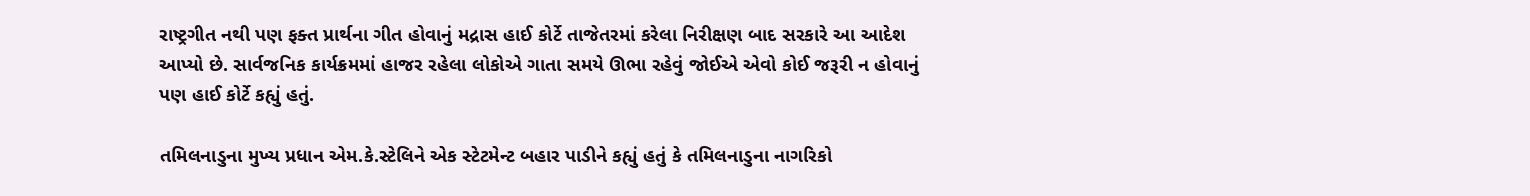રાષ્ટ્રગીત નથી પણ ફક્ત પ્રાર્થના ગીત હોવાનું મદ્રાસ હાઈ કોર્ટે તાજેતરમાં કરેલા નિરીક્ષણ બાદ સરકારે આ આદેશ આપ્યો છે. સાર્વજનિક કાર્યક્રમમાં હાજર રહેલા લોકોએ ગાતા સમયે ઊભા રહેવું જોઈએ એવો કોઈ જરૂરી ન હોવાનું પણ હાઈ કોર્ટે કહ્યું હતું.

તમિલનાડુના મુખ્ય પ્રધાન એમ.કે.સ્ટેલિને એક સ્ટેટમેન્ટ બહાર પાડીને કહ્યું હતું કે તમિલનાડુના નાગરિકો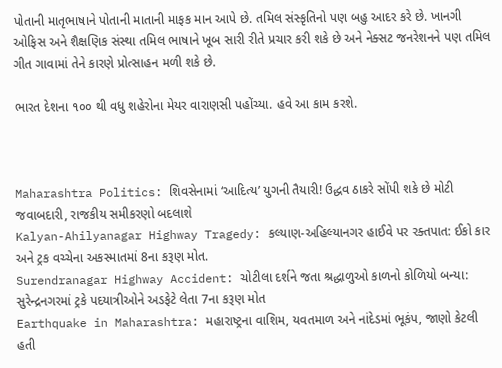પોતાની માતૃભાષાને પોતાની માતાની માફક માન આપે છે. તમિલ સંસ્કૃતિનો પણ બહુ આદર કરે છે. ખાનગી ઓફિસ અને શૈક્ષણિક સંસ્થા તમિલ ભાષાને ખૂબ સારી રીતે પ્રચાર કરી શકે છે અને નેક્સટ જનરેશનને પણ તમિલ ગીત ગાવામાં તેને કારણે પ્રોત્સાહન મળી શકે છે.

ભારત દેશના ૧૦૦ થી વધુ શહેરોના મેયર વારાણસી પહોંચ્યા. હવે આ કામ કરશે.



Maharashtra Politics: શિવસેનામાં ‘આદિત્ય’ યુગની તૈયારી! ઉદ્ધવ ઠાકરે સોંપી શકે છે મોટી જવાબદારી, રાજકીય સમીકરણો બદલાશે
Kalyan-Ahilyanagar Highway Tragedy: કલ્યાણ-અહિલ્યાનગર હાઈવે પર રક્તપાત: ઈકો કાર અને ટ્રક વચ્ચેના અકસ્માતમાં 8ના કરૂણ મોત.
Surendranagar Highway Accident: ચોટીલા દર્શને જતા શ્રદ્ધાળુઓ કાળનો કોળિયો બન્યા: સુરેન્દ્રનગરમાં ટ્રકે પદયાત્રીઓને અડફેટે લેતા 7ના કરૂણ મોત
Earthquake in Maharashtra: મહારાષ્ટ્રના વાશિમ, યવતમાળ અને નાંદેડમાં ભૂકંપ, જાણો કેટલી હતી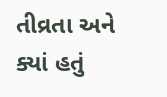તીવ્રતા અને ક્યાં હતું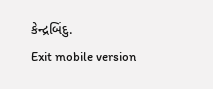કેન્દ્રબિંદુ.
Exit mobile version